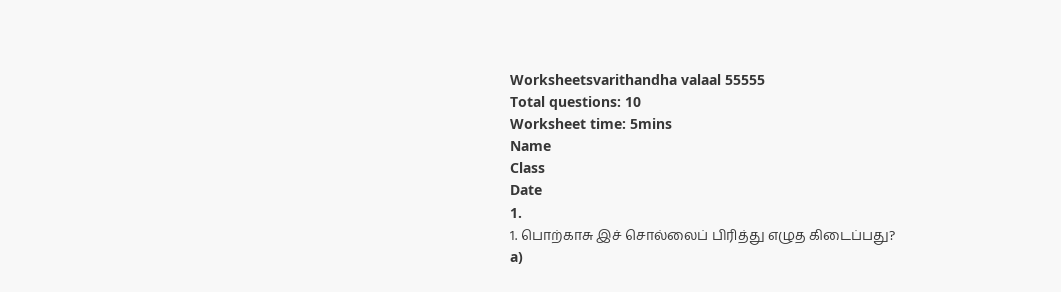Worksheetsvarithandha valaal 55555
Total questions: 10
Worksheet time: 5mins
Name
Class
Date
1.
1. பொற்காசு இச் சொல்லைப் பிரித்து எழுத கிடைப்பது?
a)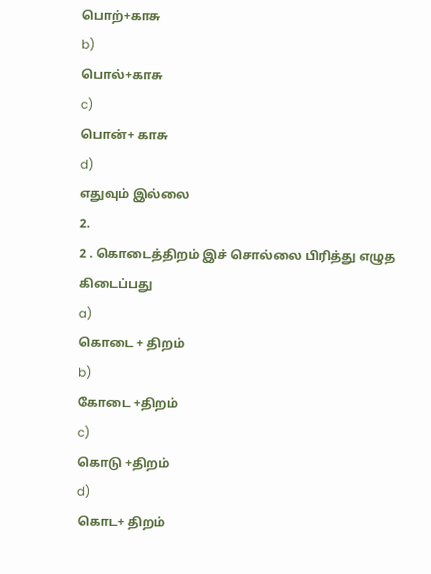பொற்+காசு
b)
பொல்+காசு
c)
பொன்+ காசு
d)
எதுவும் இல்லை
2.
2 . கொடைத்திறம் இச் சொல்லை பிரித்து எழுத கிடைப்பது
a)
கொடை + திறம்
b)
கோடை +திறம்
c)
கொடு +திறம்
d)
கொட+ திறம்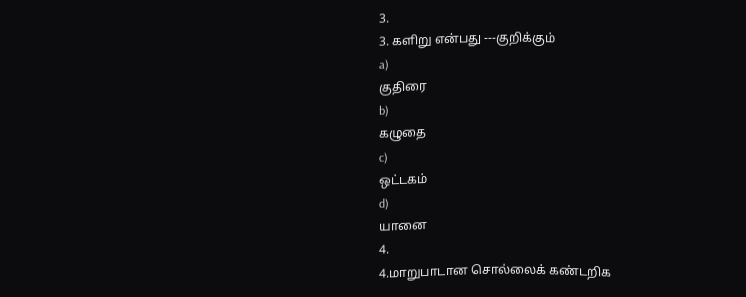3.
3. களிறு என்பது ---குறிக்கும்
a)
குதிரை
b)
கழுதை
c)
ஒட்டகம்
d)
யானை
4.
4.மாறுபாடான சொல்லைக் கண்டறிக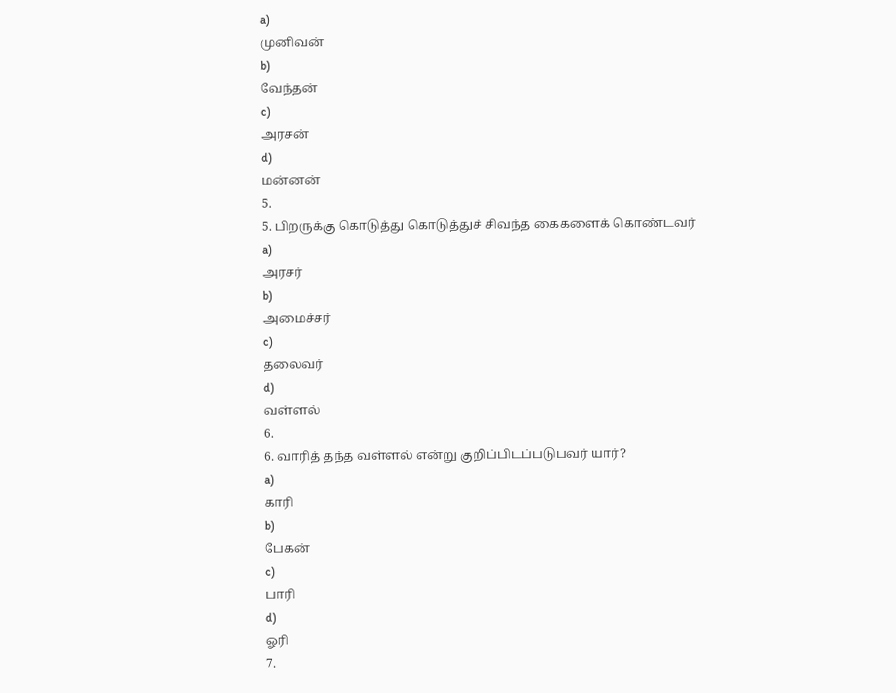a)
முனிவன்
b)
வேந்தன்
c)
அரசன்
d)
மன்னன்
5.
5. பிறருக்கு கொடுத்து கொடுத்துச் சிவந்த கைகளைக் கொண்டவர்
a)
அரசர்
b)
அமைச்சர்
c)
தலைவர்
d)
வள்ளல்
6.
6. வாரித் தந்த வள்ளல் என்று குறிப்பிடப்படுபவர் யார்?
a)
காரி
b)
பேகன்
c)
பாரி
d)
ஓரி
7.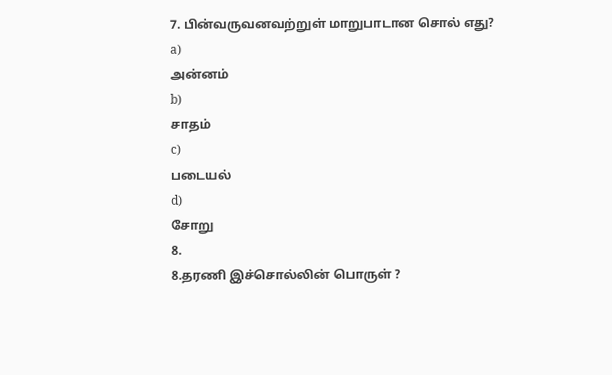7. பின்வருவனவற்றுள் மாறுபாடான சொல் எது?
a)
அன்னம்
b)
சாதம்
c)
படையல்
d)
சோறு
8.
8.தரணி இச்சொல்லின் பொருள் ?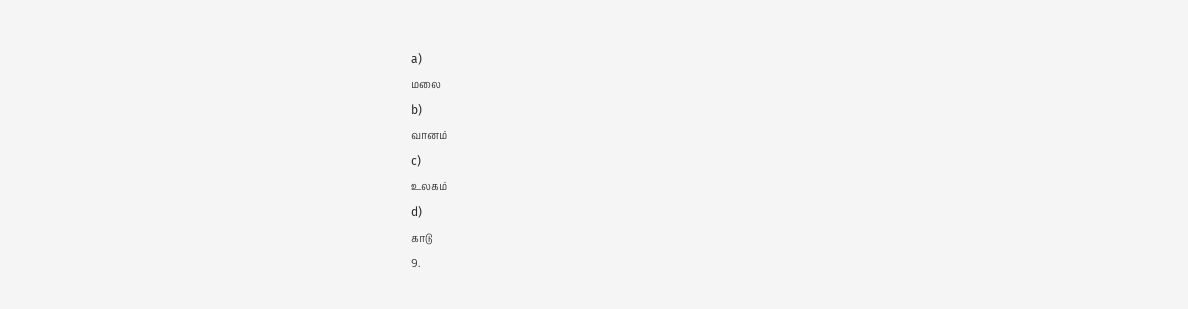a)
மலை
b)
வானம்
c)
உலகம்
d)
காடு
9.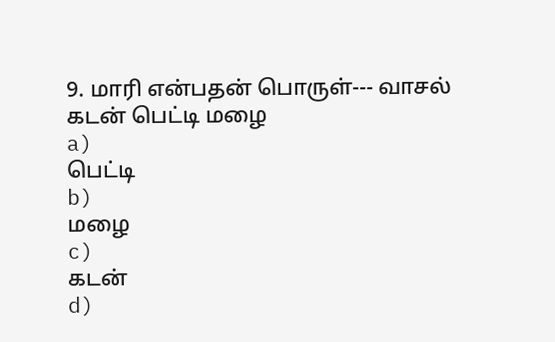9. மாரி என்பதன் பொருள்--- வாசல் கடன் பெட்டி மழை
a)
பெட்டி
b)
மழை
c)
கடன்
d)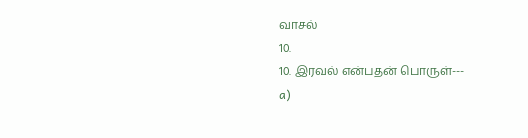வாசல்
10.
10. இரவல் என்பதன் பொருள்---
a)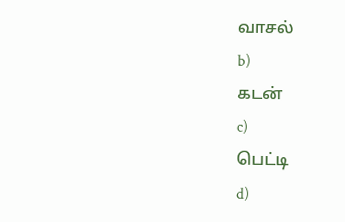வாசல்
b)
கடன்
c)
பெட்டி
d)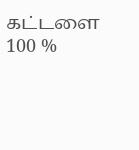கட்டளை
100 %